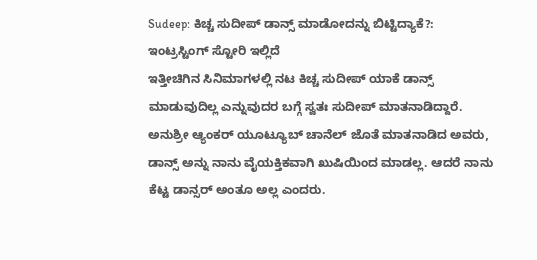Sudeep: ಕಿಚ್ಚ ಸುದೀಪ್ ಡಾನ್ಸ್ ಮಾಡೋದನ್ನು ಬಿಟ್ಟಿದ್ಯಾಕೆ?: ಇಂಟ್ರಸ್ಟಿಂಗ್ ಸ್ಟೋರಿ ಇಲ್ಲಿದೆ
ಇತ್ತೀಚಿಗಿನ ಸಿನಿಮಾಗಳಲ್ಲಿ ನಟ ಕಿಚ್ಚ ಸುದೀಪ್ ಯಾಕೆ ಡಾನ್ಸ್ ಮಾಡುವುದಿಲ್ಲ ಎನ್ನುವುದರ ಬಗ್ಗೆ ಸ್ವತಃ ಸುದೀಪ್ ಮಾತನಾಡಿದ್ದಾರೆ. ಅನುಶ್ರೀ ಆ್ಯಂಕರ್ ಯೂಟ್ಯೂಬ್ ಚಾನೆಲ್ ಜೊತೆ ಮಾತನಾಡಿದ ಅವರು, ಡಾನ್ಸ್ ಅನ್ನು ನಾನು ವೈಯಕ್ತಿಕವಾಗಿ ಖುಷಿಯಿಂದ ಮಾಡಲ್ಲ. ಆದರೆ ನಾನು ಕೆಟ್ಟ ಡಾನ್ಸರ್ ಅಂತೂ ಅಲ್ಲ ಎಂದರು.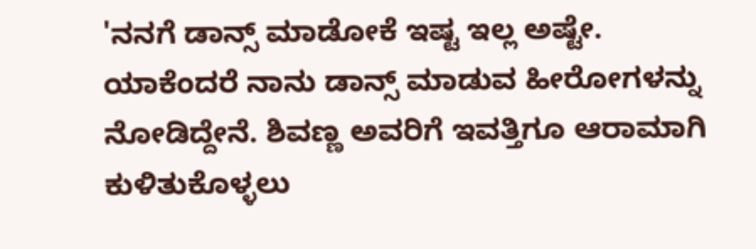'ನನಗೆ ಡಾನ್ಸ್ ಮಾಡೋಕೆ ಇಷ್ಟ ಇಲ್ಲ ಅಷ್ಟೇ. ಯಾಕೆಂದರೆ ನಾನು ಡಾನ್ಸ್ ಮಾಡುವ ಹೀರೋಗಳನ್ನು ನೋಡಿದ್ದೇನೆ. ಶಿವಣ್ಣ ಅವರಿಗೆ ಇವತ್ತಿಗೂ ಆರಾಮಾಗಿ ಕುಳಿತುಕೊಳ್ಳಲು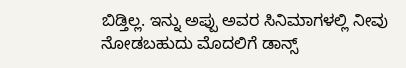ಬಿಡ್ತಿಲ್ಲ. ಇನ್ನು ಅಪ್ಪು ಅವರ ಸಿನಿಮಾಗಳಲ್ಲಿ ನೀವು ನೋಡಬಹುದು ಮೊದಲಿಗೆ ಡಾನ್ಸ್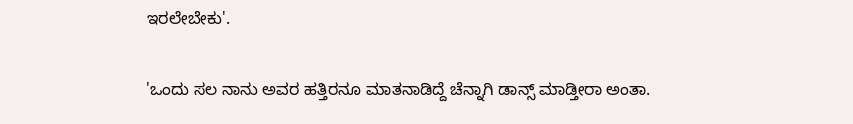ಇರಲೇಬೇಕು'.

'ಒಂದು ಸಲ ನಾನು ಅವರ ಹತ್ತಿರನೂ ಮಾತನಾಡಿದ್ದೆ ಚೆನ್ನಾಗಿ ಡಾನ್ಸ್ ಮಾಡ್ತೀರಾ ಅಂತಾ.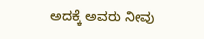ಅದಕ್ಕೆ ಅವರು ನೀವು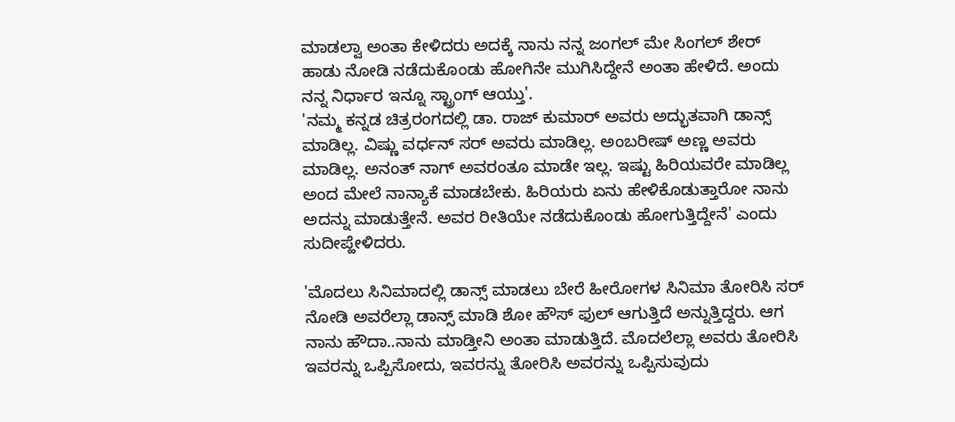ಮಾಡಲ್ವಾ ಅಂತಾ ಕೇಳಿದರು ಅದಕ್ಕೆ ನಾನು ನನ್ನ ಜಂಗಲ್ ಮೇ ಸಿಂಗಲ್ ಶೇರ್ ಹಾಡು ನೋಡಿ ನಡೆದುಕೊಂಡು ಹೋಗಿನೇ ಮುಗಿಸಿದ್ದೇನೆ ಅಂತಾ ಹೇಳಿದೆ. ಅಂದು ನನ್ನ ನಿರ್ಧಾರ ಇನ್ನೂ ಸ್ಟ್ರಾಂಗ್ ಆಯ್ತು'.
'ನಮ್ಮ ಕನ್ನಡ ಚಿತ್ರರಂಗದಲ್ಲಿ ಡಾ. ರಾಜ್ ಕುಮಾರ್ ಅವರು ಅದ್ಭುತವಾಗಿ ಡಾನ್ಸ್ ಮಾಡಿಲ್ಲ. ವಿಷ್ಣು ವರ್ಧನ್ ಸರ್ ಅವರು ಮಾಡಿಲ್ಲ. ಅಂಬರೀಷ್ ಅಣ್ಣ ಅವರು ಮಾಡಿಲ್ಲ. ಅನಂತ್ ನಾಗ್ ಅವರಂತೂ ಮಾಡೇ ಇಲ್ಲ. ಇಷ್ಟು ಹಿರಿಯವರೇ ಮಾಡಿಲ್ಲ ಅಂದ ಮೇಲೆ ನಾನ್ಯಾಕೆ ಮಾಡಬೇಕು. ಹಿರಿಯರು ಏನು ಹೇಳಿಕೊಡುತ್ತಾರೋ ನಾನು ಅದನ್ನು ಮಾಡುತ್ತೇನೆ. ಅವರ ರೀತಿಯೇ ನಡೆದುಕೊಂಡು ಹೋಗುತ್ತಿದ್ದೇನೆ' ಎಂದು ಸುದೀಪ್ಹೇಳಿದರು.

'ಮೊದಲು ಸಿನಿಮಾದಲ್ಲಿ ಡಾನ್ಸ್ ಮಾಡಲು ಬೇರೆ ಹೀರೋಗಳ ಸಿನಿಮಾ ತೋರಿಸಿ ಸರ್ ನೋಡಿ ಅವರೆಲ್ಲಾ ಡಾನ್ಸ್ ಮಾಡಿ ಶೋ ಹೌಸ್ ಫುಲ್ ಆಗುತ್ತಿದೆ ಅನ್ನುತ್ತಿದ್ದರು. ಆಗ ನಾನು ಹೌದಾ..ನಾನು ಮಾಡ್ತೀನಿ ಅಂತಾ ಮಾಡುತ್ತಿದೆ. ಮೊದಲೆಲ್ಲಾ ಅವರು ತೋರಿಸಿ ಇವರನ್ನು ಒಪ್ಪಿಸೋದು, ಇವರನ್ನು ತೋರಿಸಿ ಅವರನ್ನು ಒಪ್ಪಿಸುವುದು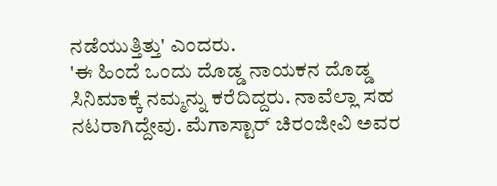ನಡೆಯುತ್ತಿತ್ತು' ಎಂದರು.
'ಈ ಹಿಂದೆ ಒಂದು ದೊಡ್ಡ ನಾಯಕನ ದೊಡ್ಡ ಸಿನಿಮಾಕ್ಕೆ ನಮ್ಮನ್ನು ಕರೆದಿದ್ದರು. ನಾವೆಲ್ಲಾ ಸಹ ನಟರಾಗಿದ್ದೇವು. ಮೆಗಾಸ್ಟಾರ್ ಚಿರಂಜೀವಿ ಅವರ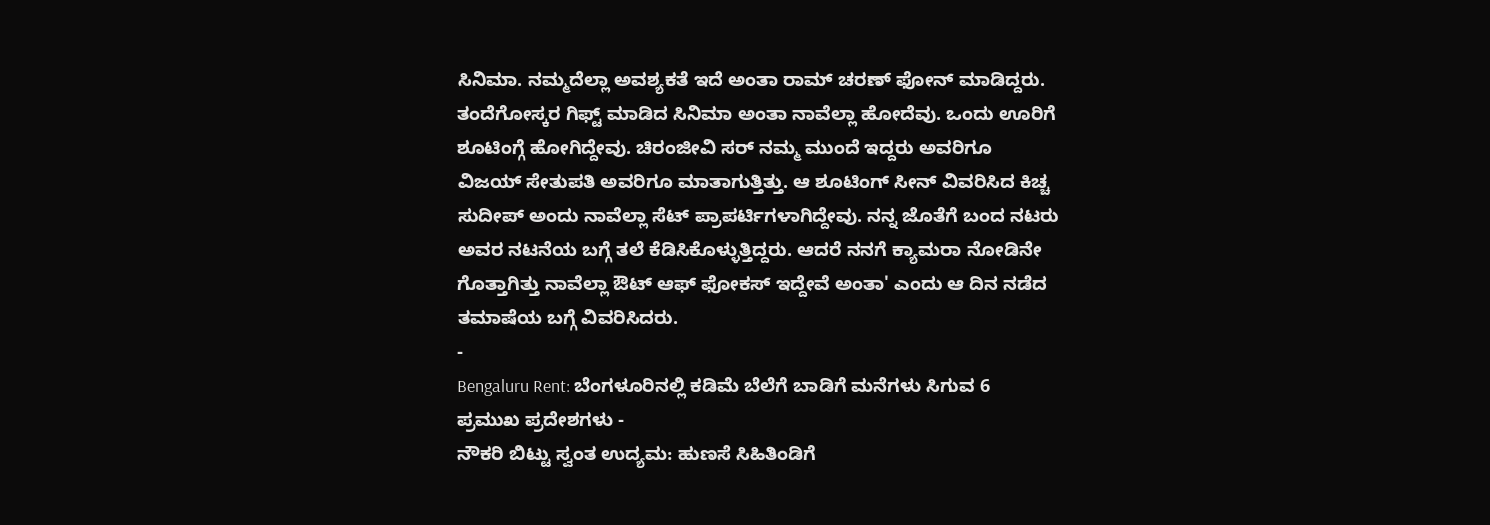ಸಿನಿಮಾ. ನಮ್ಮದೆಲ್ಲಾ ಅವಶ್ಯಕತೆ ಇದೆ ಅಂತಾ ರಾಮ್ ಚರಣ್ ಫೋನ್ ಮಾಡಿದ್ದರು. ತಂದೆಗೋಸ್ಕರ ಗಿಫ್ಟ್ ಮಾಡಿದ ಸಿನಿಮಾ ಅಂತಾ ನಾವೆಲ್ಲಾ ಹೋದೆವು. ಒಂದು ಊರಿಗೆ ಶೂಟಿಂಗ್ಗೆ ಹೋಗಿದ್ದೇವು. ಚಿರಂಜೀವಿ ಸರ್ ನಮ್ಮ ಮುಂದೆ ಇದ್ದರು ಅವರಿಗೂ ವಿಜಯ್ ಸೇತುಪತಿ ಅವರಿಗೂ ಮಾತಾಗುತ್ತಿತ್ತು. ಆ ಶೂಟಿಂಗ್ ಸೀನ್ ವಿವರಿಸಿದ ಕಿಚ್ಚ ಸುದೀಪ್ ಅಂದು ನಾವೆಲ್ಲಾ ಸೆಟ್ ಪ್ರಾಪರ್ಟಿಗಳಾಗಿದ್ದೇವು. ನನ್ನ ಜೊತೆಗೆ ಬಂದ ನಟರು ಅವರ ನಟನೆಯ ಬಗ್ಗೆ ತಲೆ ಕೆಡಿಸಿಕೊಳ್ಳುತ್ತಿದ್ದರು. ಆದರೆ ನನಗೆ ಕ್ಯಾಮರಾ ನೋಡಿನೇ ಗೊತ್ತಾಗಿತ್ತು ನಾವೆಲ್ಲಾ ಔಟ್ ಆಫ್ ಫೋಕಸ್ ಇದ್ದೇವೆ ಅಂತಾ' ಎಂದು ಆ ದಿನ ನಡೆದ ತಮಾಷೆಯ ಬಗ್ಗೆ ವಿವರಿಸಿದರು.
-
Bengaluru Rent: ಬೆಂಗಳೂರಿನಲ್ಲಿ ಕಡಿಮೆ ಬೆಲೆಗೆ ಬಾಡಿಗೆ ಮನೆಗಳು ಸಿಗುವ 6 ಪ್ರಮುಖ ಪ್ರದೇಶಗಳು -
ನೌಕರಿ ಬಿಟ್ಟು ಸ್ವಂತ ಉದ್ಯಮ: ಹುಣಸೆ ಸಿಹಿತಿಂಡಿಗೆ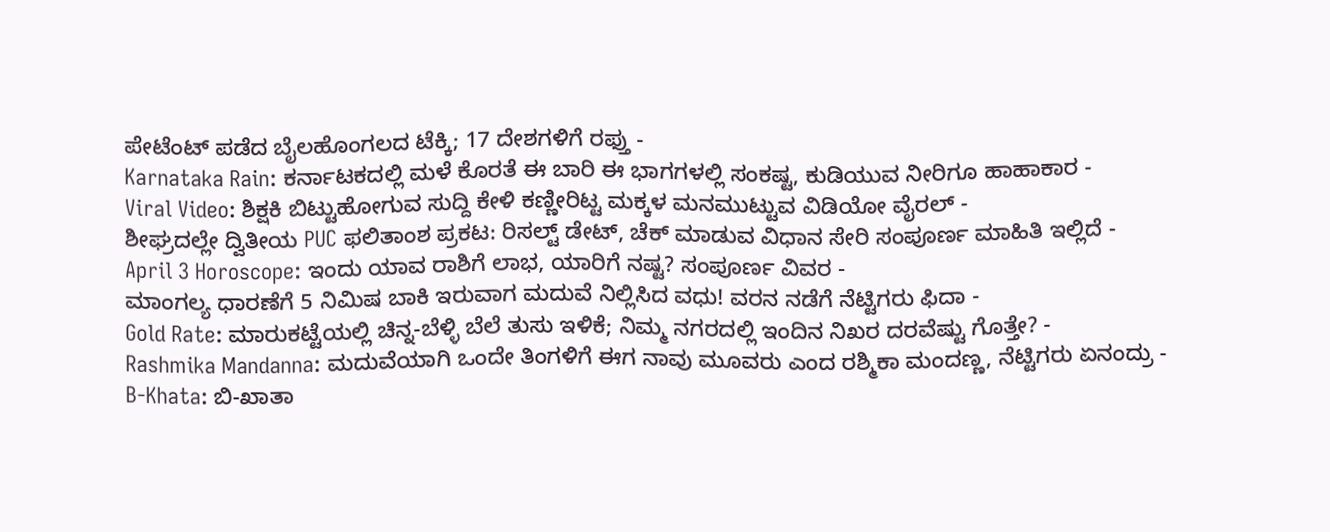ಪೇಟೆಂಟ್ ಪಡೆದ ಬೈಲಹೊಂಗಲದ ಟೆಕ್ಕಿ; 17 ದೇಶಗಳಿಗೆ ರಫ್ತು -
Karnataka Rain: ಕರ್ನಾಟಕದಲ್ಲಿ ಮಳೆ ಕೊರತೆ ಈ ಬಾರಿ ಈ ಭಾಗಗಳಲ್ಲಿ ಸಂಕಷ್ಟ, ಕುಡಿಯುವ ನೀರಿಗೂ ಹಾಹಾಕಾರ -
Viral Video: ಶಿಕ್ಷಕಿ ಬಿಟ್ಟುಹೋಗುವ ಸುದ್ದಿ ಕೇಳಿ ಕಣ್ಣೀರಿಟ್ಟ ಮಕ್ಕಳ ಮನಮುಟ್ಟುವ ವಿಡಿಯೋ ವೈರಲ್ -
ಶೀಘ್ರದಲ್ಲೇ ದ್ವಿತೀಯ PUC ಫಲಿತಾಂಶ ಪ್ರಕಟ: ರಿಸಲ್ಟ್ ಡೇಟ್, ಚೆಕ್ ಮಾಡುವ ವಿಧಾನ ಸೇರಿ ಸಂಪೂರ್ಣ ಮಾಹಿತಿ ಇಲ್ಲಿದೆ -
April 3 Horoscope: ಇಂದು ಯಾವ ರಾಶಿಗೆ ಲಾಭ, ಯಾರಿಗೆ ನಷ್ಟ? ಸಂಪೂರ್ಣ ವಿವರ -
ಮಾಂಗಲ್ಯ ಧಾರಣೆಗೆ 5 ನಿಮಿಷ ಬಾಕಿ ಇರುವಾಗ ಮದುವೆ ನಿಲ್ಲಿಸಿದ ವಧು! ವರನ ನಡೆಗೆ ನೆಟ್ಟಿಗರು ಫಿದಾ -
Gold Rate: ಮಾರುಕಟ್ಟೆಯಲ್ಲಿ ಚಿನ್ನ-ಬೆಳ್ಳಿ ಬೆಲೆ ತುಸು ಇಳಿಕೆ; ನಿಮ್ಮ ನಗರದಲ್ಲಿ ಇಂದಿನ ನಿಖರ ದರವೆಷ್ಟು ಗೊತ್ತೇ? -
Rashmika Mandanna: ಮದುವೆಯಾಗಿ ಒಂದೇ ತಿಂಗಳಿಗೆ ಈಗ ನಾವು ಮೂವರು ಎಂದ ರಶ್ಮಿಕಾ ಮಂದಣ್ಣ, ನೆಟ್ಟಿಗರು ಏನಂದ್ರು -
B-Khata: ಬಿ-ಖಾತಾ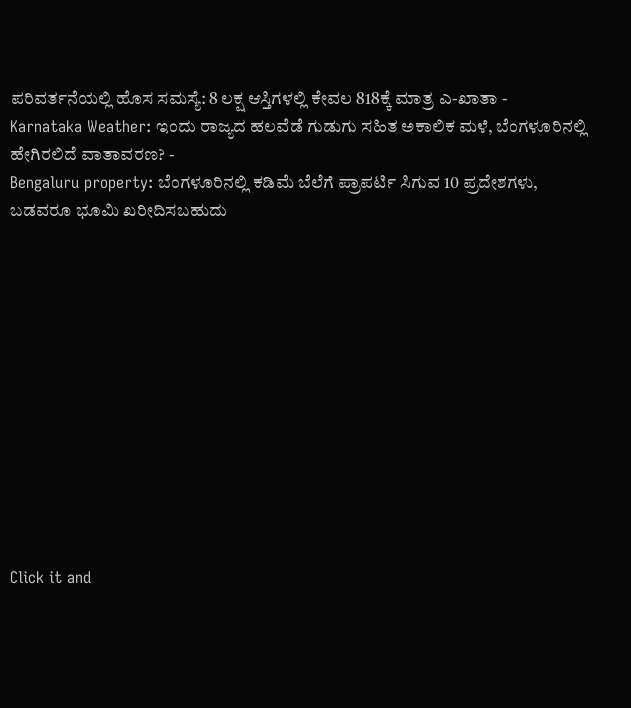ಪರಿವರ್ತನೆಯಲ್ಲಿ ಹೊಸ ಸಮಸ್ಯೆ: 8 ಲಕ್ಷ ಆಸ್ತಿಗಳಲ್ಲಿ ಕೇವಲ 818ಕ್ಕೆ ಮಾತ್ರ ಎ-ಖಾತಾ -
Karnataka Weather: ಇಂದು ರಾಜ್ಯದ ಹಲವೆಡೆ ಗುಡುಗು ಸಹಿತ ಅಕಾಲಿಕ ಮಳೆ, ಬೆಂಗಳೂರಿನಲ್ಲಿ ಹೇಗಿರಲಿದೆ ವಾತಾವರಣ? -
Bengaluru property: ಬೆಂಗಳೂರಿನಲ್ಲಿ ಕಡಿಮೆ ಬೆಲೆಗೆ ಪ್ರಾಪರ್ಟಿ ಸಿಗುವ 10 ಪ್ರದೇಶಗಳು, ಬಡವರೂ ಭೂಮಿ ಖರೀದಿಸಬಹುದು












Click it and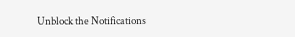Unblock the Notifications